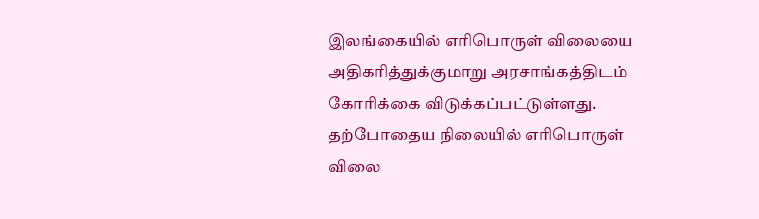இலங்கையில் எரிபொருள் விலையை அதிகரித்துக்குமாறு அரசாங்கத்திடம் கோரிக்கை விடுக்கப்பட்டுள்ளது.
தற்போதைய நிலையில் எரிபொருள் விலை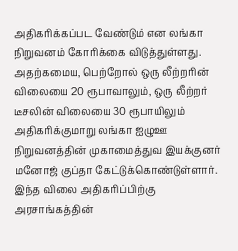அதிகரிக்கப்பட வேண்டும் என லங்கா நிறுவனம் கோரிக்கை விடுத்துள்ளது.
அதற்கமைய, பெற்றோல் ஒரு லீற்றரின் விலையை 20 ரூபாவாலும், ஒரு லீற்றர் டீசலின் விலையை 30 ரூபாயிலும் அதிகரிக்குமாறு லங்கா ஐழுஊ நிறுவனத்தின் முகாமைத்துவ இயக்குனர் மனோஜ் குப்தா கேட்டுக்கொண்டுள்ளார்.
இந்த விலை அதிகரிப்பிற்கு அரசாங்கத்தின்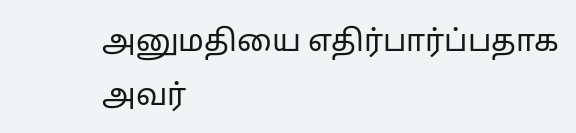அனுமதியை எதிர்பார்ப்பதாக அவர்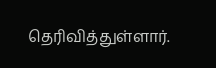தெரிவித்துள்ளார்.